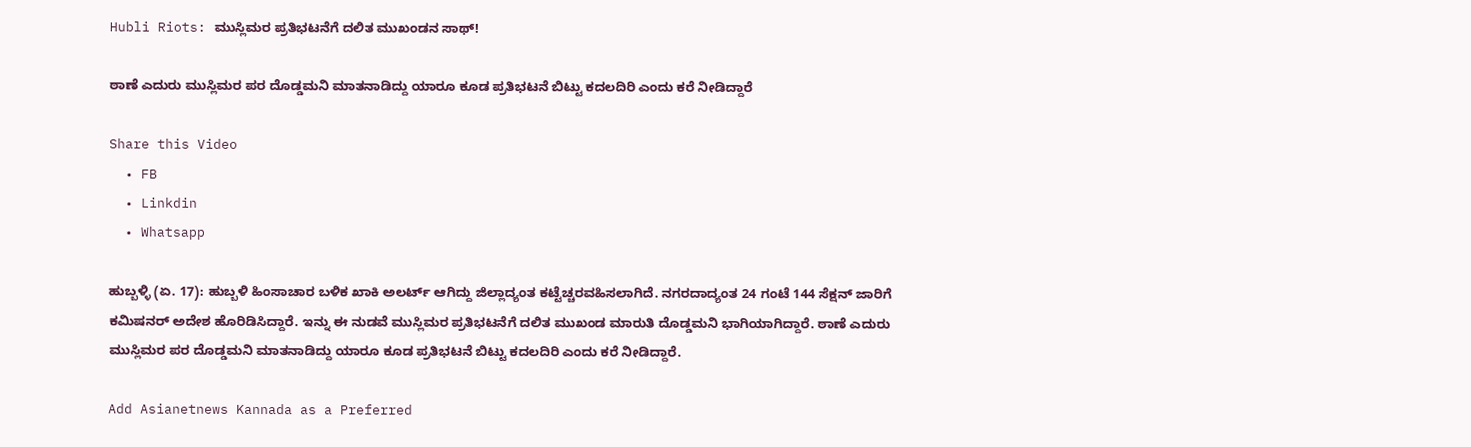Hubli Riots: ಮುಸ್ಲಿಮರ ಪ್ರತಿಭಟನೆಗೆ ದಲಿತ ಮುಖಂಡನ ಸಾಥ್!

ಠಾಣೆ ಎದುರು ಮುಸ್ಲಿಮರ ಪರ ದೊಡ್ಡಮನಿ ಮಾತನಾಡಿದ್ದು ಯಾರೂ ಕೂಡ ಪ್ರತಿಭಟನೆ ಬಿಟ್ಟು ಕದಲದಿರಿ ಎಂದು ಕರೆ ನೀಡಿದ್ದಾರೆ

Share this Video
  • FB
  • Linkdin
  • Whatsapp

ಹುಬ್ಬಳ್ಳಿ (ಏ. 17): ಹುಬ್ಬಳಿ ಹಿಂಸಾಚಾರ ಬಳಿಕ ಖಾಕಿ ಅಲರ್ಟ್‌ ಆಗಿದ್ದು ಜಿಲ್ಲಾದ್ಯಂತ ಕಟ್ಟೆಚ್ಚರವಹಿಸಲಾಗಿದೆ. ನಗರದಾದ್ಯಂತ 24 ಗಂಟೆ 144 ಸೆಕ್ಷನ್‌ ಜಾರಿಗೆ ಕಮಿಷನರ್‌ ಅದೇಶ ಹೊರಿಡಿಸಿದ್ದಾರೆ. ಇನ್ನು ಈ ನುಡವೆ ಮುಸ್ಲಿಮರ ಪ್ರತಿಭಟನೆಗೆ ದಲಿತ ಮುಖಂಡ ಮಾರುತಿ ದೊಡ್ಡಮನಿ ಭಾಗಿಯಾಗಿದ್ದಾರೆ. ಠಾಣೆ ಎದುರು ಮುಸ್ಲಿಮರ ಪರ ದೊಡ್ಡಮನಿ ಮಾತನಾಡಿದ್ದು ಯಾರೂ ಕೂಡ ಪ್ರತಿಭಟನೆ ಬಿಟ್ಟು ಕದಲದಿರಿ ಎಂದು ಕರೆ ನೀಡಿದ್ದಾರೆ.

Add Asianetnews Kannada as a Preferred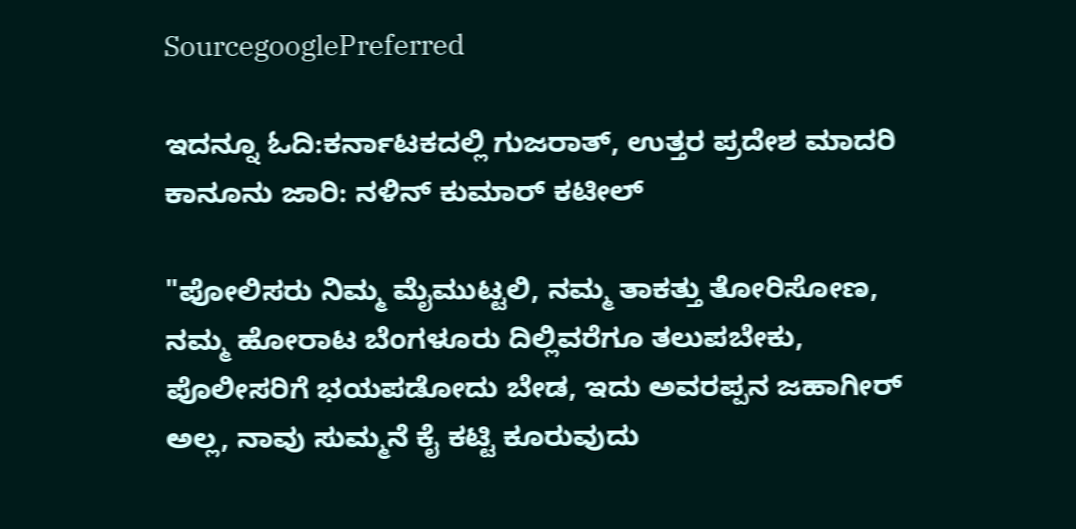SourcegooglePreferred

ಇದನ್ನೂ ಓದಿ:ಕರ್ನಾಟಕದಲ್ಲಿ ಗುಜರಾತ್, ಉತ್ತರ ಪ್ರದೇಶ ಮಾದರಿ ಕಾನೂನು ಜಾರಿ: ನಳಿನ್ ಕುಮಾರ್ ಕಟೀಲ್

"ಪೋಲಿಸರು ನಿಮ್ಮ ಮೈಮುಟ್ಟಲಿ, ನಮ್ಮ ತಾಕತ್ತು ತೋರಿಸೋಣ, ನಮ್ಮ ಹೋರಾಟ ಬೆಂಗಳೂರು ದಿಲ್ಲಿವರೆಗೂ ತಲುಪಬೇಕು, ಪೊಲೀಸರಿಗೆ ಭಯಪಡೋದು ಬೇಡ, ಇದು ಅವರಪ್ಪನ ಜಹಾಗೀರ್‌ ಅಲ್ಲ, ನಾವು ಸುಮ್ಮನೆ ಕೈ ಕಟ್ಟಿ ಕೂರುವುದು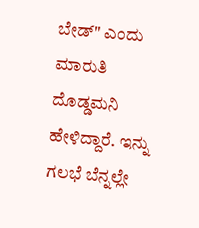ಬೇಡ್" ಎಂದು ಮಾರುತಿ ದೊಡ್ಡಮನಿ ಹೇಳಿದ್ದಾರೆ. ಇನ್ನು ಗಲಭೆ ಬೆನ್ನಲ್ಲೇ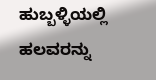ಹುಬ್ಬಳ್ಳಿಯಲ್ಲಿ ಹಲವರನ್ನು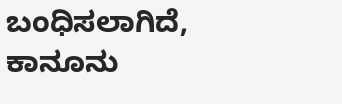ಬಂಧಿಸಲಾಗಿದೆ, ಕಾನೂನು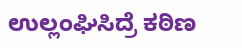ಉಲ್ಲಂಘಿಸಿದ್ರೆ ಕಠಿಣ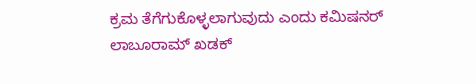ಕ್ರಮ ತೆಗೆಗುಕೊಳ್ಳಲಾಗುವುದು ಎಂದು ಕಮಿಷನರ್‌ ಲಾಬೂರಾಮ್‌ ಖಡಕ್‌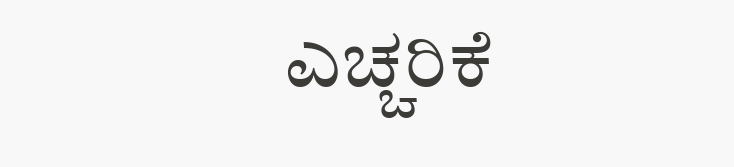ಎಚ್ಚರಿಕೆ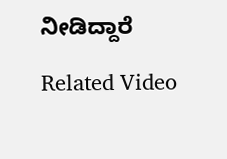ನೀಡಿದ್ದಾರೆ

Related Video